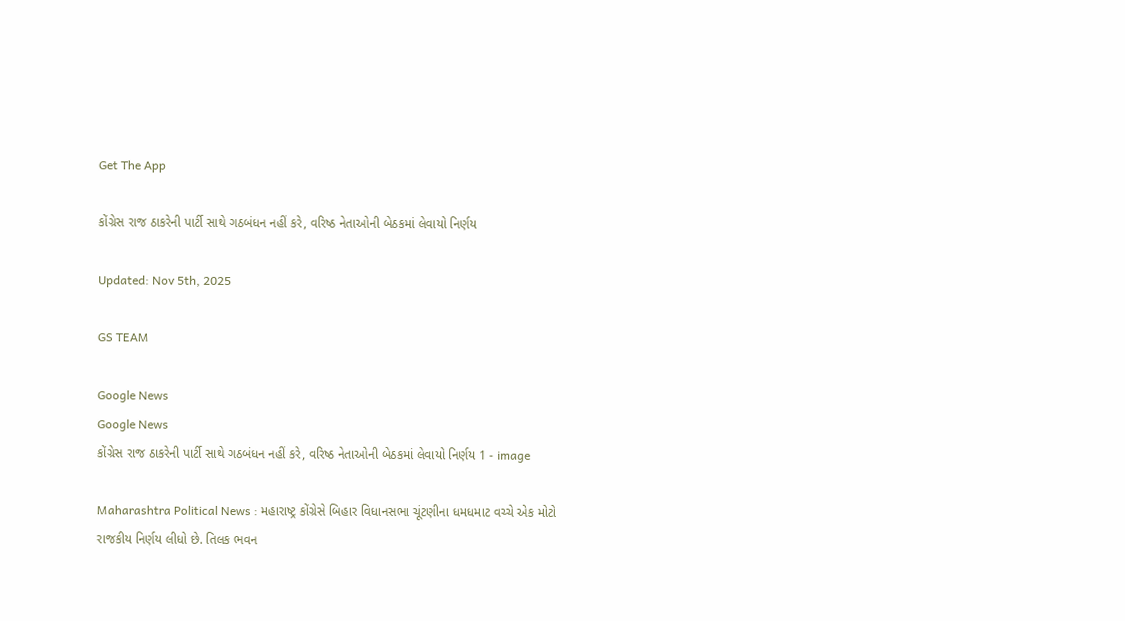Get The App

કોંગ્રેસ રાજ ઠાકરેની પાર્ટી સાથે ગઠબંધન નહીં કરે, વરિષ્ઠ નેતાઓની બેઠકમાં લેવાયો નિર્ણય

Updated: Nov 5th, 2025

GS TEAM

Google News
Google News
કોંગ્રેસ રાજ ઠાકરેની પાર્ટી સાથે ગઠબંધન નહીં કરે, વરિષ્ઠ નેતાઓની બેઠકમાં લેવાયો નિર્ણય 1 - image

Maharashtra Political News : મહારાષ્ટ્ર કોંગ્રેસે બિહાર વિધાનસભા ચૂંટણીના ધમધમાટ વચ્ચે એક મોટો રાજકીય નિર્ણય લીધો છે. તિલક ભવન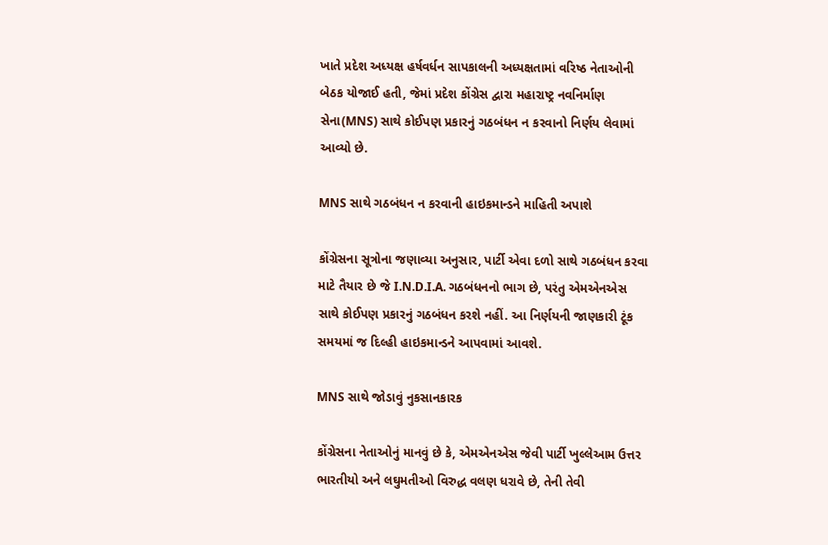ખાતે પ્રદેશ અધ્યક્ષ હર્ષવર્ધન સાપકાલની અધ્યક્ષતામાં વરિષ્ઠ નેતાઓની બેઠક યોજાઈ હતી, જેમાં પ્રદેશ કોંગ્રેસ દ્વારા મહારાષ્ટ્ર નવનિર્માણ સેના(MNS) સાથે કોઈપણ પ્રકારનું ગઠબંધન ન કરવાનો નિર્ણય લેવામાં આવ્યો છે.

MNS સાથે ગઠબંધન ન કરવાની હાઇકમાન્ડને માહિતી અપાશે

કોંગ્રેસના સૂત્રોના જણાવ્યા અનુસાર, પાર્ટી એવા દળો સાથે ગઠબંધન કરવા માટે તૈયાર છે જે I.N.D.I.A. ગઠબંધનનો ભાગ છે, પરંતુ એમએનએસ સાથે કોઈપણ પ્રકારનું ગઠબંધન કરશે નહીં. આ નિર્ણયની જાણકારી ટૂંક સમયમાં જ દિલ્હી હાઇકમાન્ડને આપવામાં આવશે.

MNS સાથે જોડાવું નુકસાનકારક

કોંગ્રેસના નેતાઓનું માનવું છે કે, એમએનએસ જેવી પાર્ટી ખુલ્લેઆમ ઉત્તર ભારતીયો અને લઘુમતીઓ વિરુદ્ધ વલણ ધરાવે છે, તેની તેવી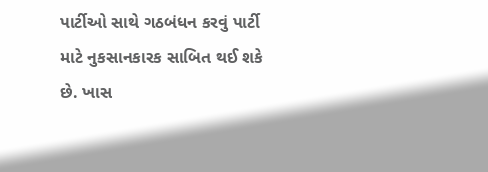પાર્ટીઓ સાથે ગઠબંધન કરવું પાર્ટી માટે નુકસાનકારક સાબિત થઈ શકે છે. ખાસ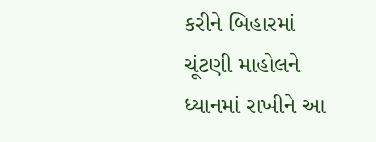કરીને બિહારમાં ચૂંટણી માહોલને ધ્યાનમાં રાખીને આ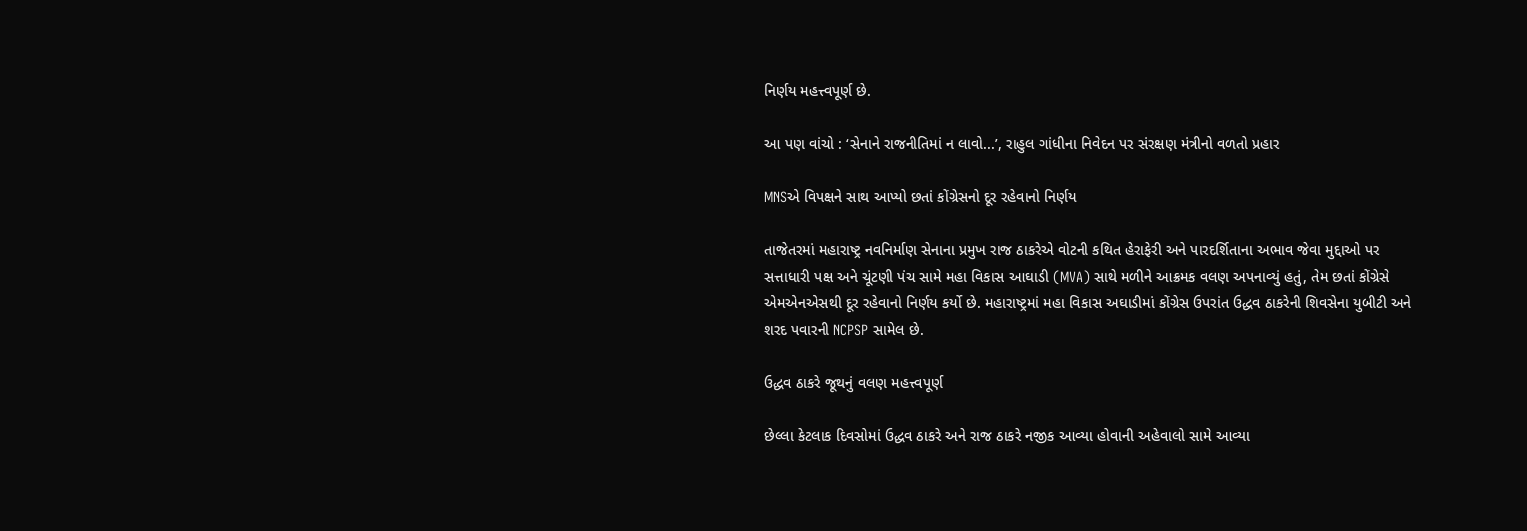નિર્ણય મહત્ત્વપૂર્ણ છે.

આ પણ વાંચો : ‘સેનાને રાજનીતિમાં ન લાવો...’, રાહુલ ગાંધીના નિવેદન પર સંરક્ષણ મંત્રીનો વળતો પ્રહાર

MNSએ વિપક્ષને સાથ આપ્યો છતાં કોંગ્રેસનો દૂર રહેવાનો નિર્ણય

તાજેતરમાં મહારાષ્ટ્ર નવનિર્માણ સેનાના પ્રમુખ રાજ ઠાકરેએ વોટની કથિત હેરાફેરી અને પારદર્શિતાના અભાવ જેવા મુદ્દાઓ પર સત્તાધારી પક્ષ અને ચૂંટણી પંચ સામે મહા વિકાસ આઘાડી (MVA) સાથે મળીને આક્રમક વલણ અપનાવ્યું હતું, તેમ છતાં કોંગ્રેસે એમએનએસથી દૂર રહેવાનો નિર્ણય કર્યો છે. મહારાષ્ટ્રમાં મહા વિકાસ અઘાડીમાં કોંગ્રેસ ઉપરાંત ઉદ્ધવ ઠાકરેની શિવસેના યુબીટી અને શરદ પવારની NCPSP સામેલ છે.

ઉદ્ધવ ઠાકરે જૂથનું વલણ મહત્ત્વપૂર્ણ

છેલ્લા કેટલાક દિવસોમાં ઉદ્ધવ ઠાકરે અને રાજ ઠાકરે નજીક આવ્યા હોવાની અહેવાલો સામે આવ્યા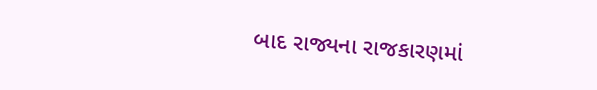બાદ રાજ્યના રાજકારણમાં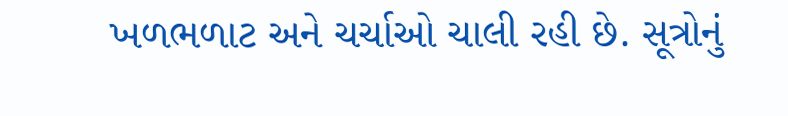ખળભળાટ અને ચર્ચાઓ ચાલી રહી છે. સૂત્રોનું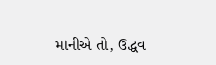માનીએ તો, ઉદ્ધવ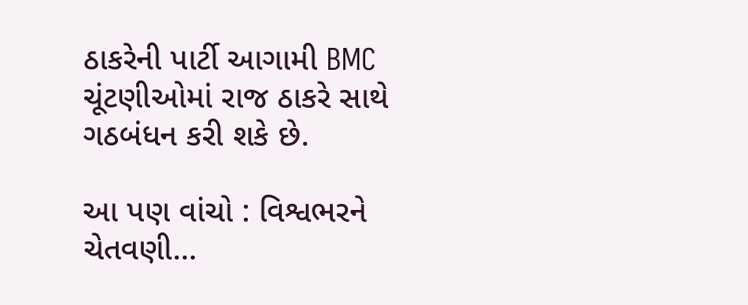ઠાકરેની પાર્ટી આગામી BMC ચૂંટણીઓમાં રાજ ઠાકરે સાથે ગઠબંધન કરી શકે છે.

આ પણ વાંચો : વિશ્વભરને ચેતવણી...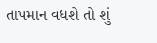તાપમાન વધશે તો શું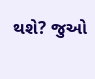થશે? જુઓ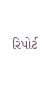રિપોર્ટ